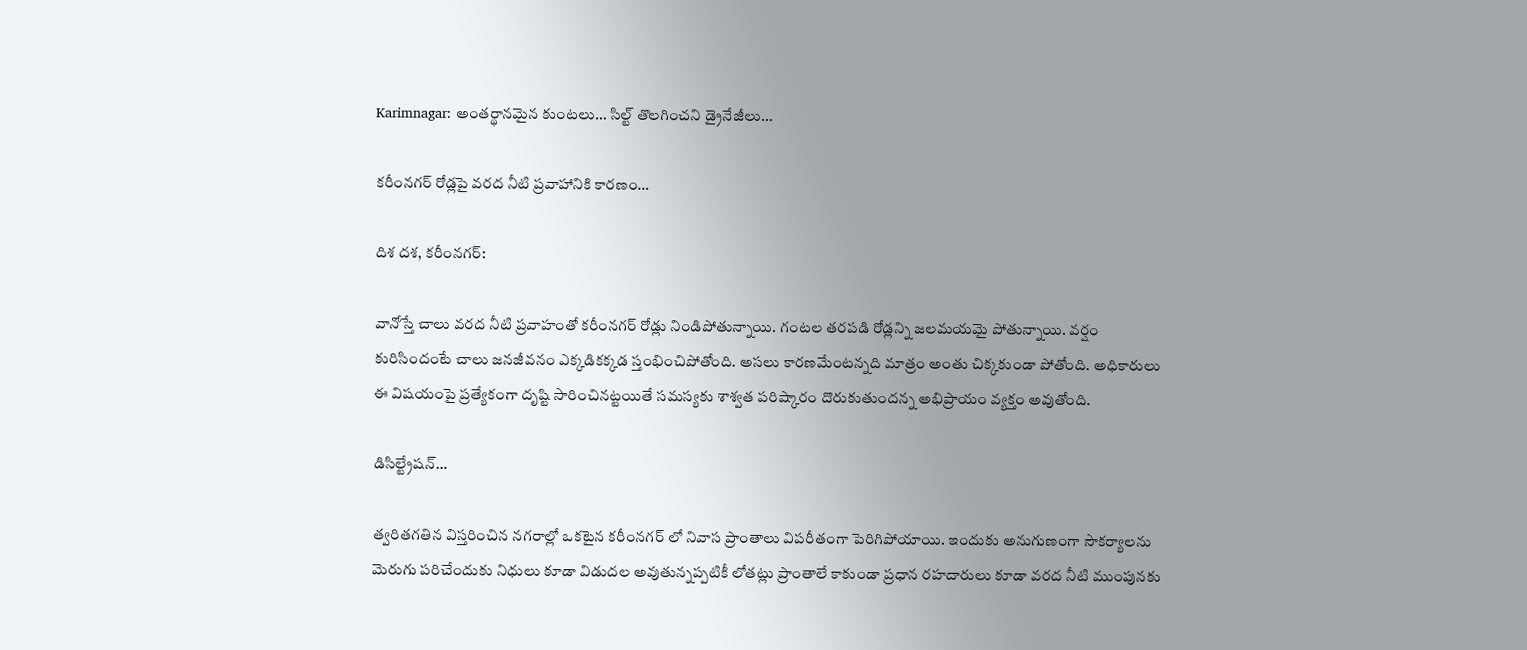Karimnagar: అంతర్థానమైన కుంటలు… సిల్ట్ తొలగించని డ్రైనేజీలు…

కరీంనగర్ రోడ్లపై వరద నీటి ప్రవాహానికి కారణం…

దిశ దశ, కరీంనగర్:

వానోస్తే చాలు వరద నీటి ప్రవాహంతో కరీంనగర్ రోడ్లు నిండిపోతున్నాయి. గంటల తరపడి రోడ్లన్ని జలమయమై పోతున్నాయి. వర్షం కురిసిందంటే చాలు జనజీవనం ఎక్కడికక్కడ స్తంభించిపోతోంది. అసలు కారణమేంటన్నది మాత్రం అంతు చిక్కకుండా పోతోంది. అధికారులు ఈ విషయంపై ప్రత్యేకంగా దృష్టి సారించినట్టయితే సమస్యకు శాశ్వత పరిష్కారం దొరుకుతుందన్న అభిప్రాయం వ్యక్తం అవుతోంది.

డిసిల్ట్రేషన్…

త్వరితగతిన విస్తరించిన నగరాల్లో ఒకటైన కరీంనగర్ లో నివాస ప్రాంతాలు విపరీతంగా పెరిగిపోయాయి. ఇందుకు అనుగుణంగా సౌకర్యాలను మెరుగు పరిచేందుకు నిధులు కూడా విడుదల అవుతున్నప్పటికీ లోతట్లు ప్రాంతాలే కాకుండా ప్రధాన రహదారులు కూడా వరద నీటి ముంపునకు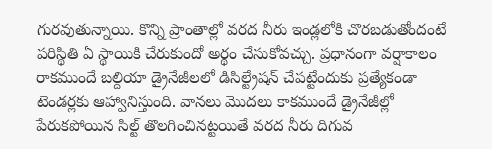గురవుతున్నాయి. కొన్ని ప్రాంతాల్లో వరద నీరు ఇండ్లలోకి చొరబడుతోందంటే పరిస్థితి ఏ స్థాయికి చేరుకుందో అర్థం చేసుకోవచ్చు. ప్రధానంగా వర్షాకాలం రాకముందే బల్దియా డ్రైనేజీలలో డిసిల్ట్రేషన్ చేపట్టేందుకు ప్రత్యేకండా టెండర్లకు ఆహ్వానిస్తుంది. వానలు మొదలు కాకముందే డ్రైనేజీల్లో పేరుకపోయిన సిల్ట్ తొలగించినట్టయితే వరద నీరు దిగువ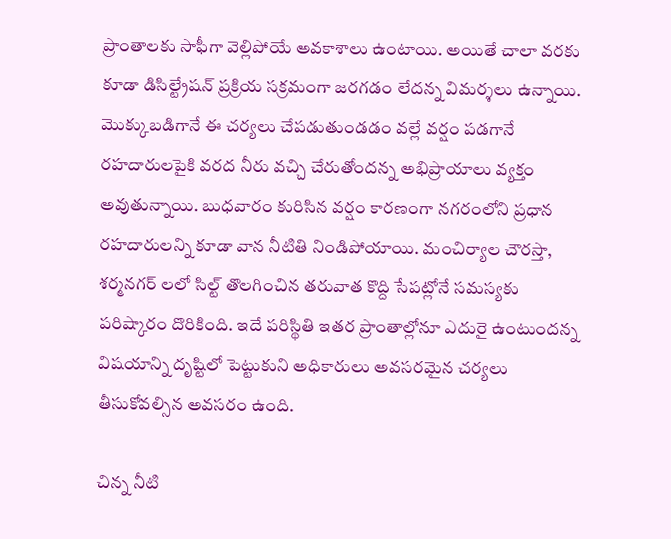ప్రాంతాలకు సాఫీగా వెల్లిపోయే అవకాశాలు ఉంటాయి. అయితే చాలా వరకు కూడా డిసిల్ట్రేషన్ ప్రక్రియ సక్రమంగా జరగడం లేదన్న విమర్శలు ఉన్నాయి. మొక్కుబడిగానే ఈ చర్యలు చేపడుతుండడం వల్లే వర్షం పడగానే రహదారులపైకి వరద నీరు వచ్చి చేరుతోందన్న అభిప్రాయాలు వ్యక్తం అవుతున్నాయి. బుధవారం కురిసిన వర్షం కారణంగా నగరంలోని ప్రధాన రహదారులన్ని కూడా వాన నీటితి నిండిపోయాయి. మంచిర్యాల చౌరస్తా, శర్మనగర్ లలో సిల్ట్ తొలగించిన తరువాత కొద్ది సేపట్లోనే సమస్యకు పరిష్కారం దొరికింది. ఇదే పరిస్థితి ఇతర ప్రాంతాల్లోనూ ఎదురై ఉంటుందన్న విషయాన్ని దృష్టిలో పెట్టుకుని అధికారులు అవసరమైన చర్యలు తీసుకోవల్సిన అవసరం ఉంది.

చిన్న నీటి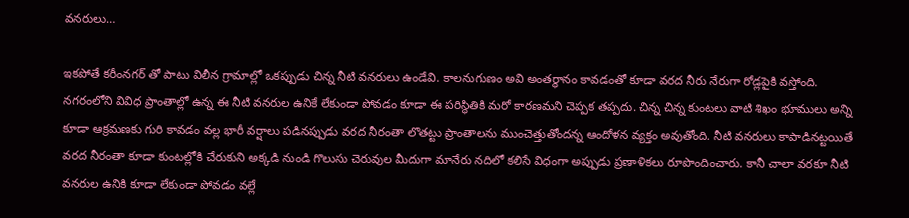వనరులు…

ఇకపోతే కరీంనగర్ తో పాటు విలీన గ్రామాల్లో ఒకప్పుడు చిన్న నీటి వనరులు ఉండేవి. కాలనుగుణం అవి అంతర్థానం కావడంతో కూడా వరద నీరు నేరుగా రోడ్లపైకి వస్తోంది. నగరంలోని వివిధ ప్రాంతాల్లో ఉన్న ఈ నీటి వనరుల ఉనికే లేకుండా పోవడం కూడా ఈ పరిస్థితికి మరో కారణమని చెప్పక తప్పదు. చిన్న చిన్న కుంటలు వాటి శిఖం భూములు అన్ని కూడా ఆక్రమణకు గురి కావడం వల్ల భారీ వర్షాలు పడినప్పుడు వరద నీరంతా లొతట్టు ప్రాంతాలను ముంచెత్తుతోందన్న ఆందోళన వ్యక్తం అవుతోంది. నీటి వనరులు కాపాడినట్టయితే వరద నీరంతా కూడా కుంటల్లోకి చేరుకుని అక్కడి నుండి గొలుసు చెరువుల మీదుగా మానేరు నదిలో కలిసే విధంగా అప్పుడు ప్రణాళికలు రూపొందించారు. కానీ చాలా వరకూ నీటి వనరుల ఉనికి కూడా లేకుండా పోవడం వల్లే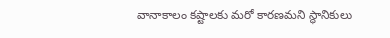వానాకాలం కష్టాలకు మరో కారణమని స్థానికులు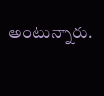అంటున్నారు.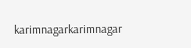karimnagarkarimnagar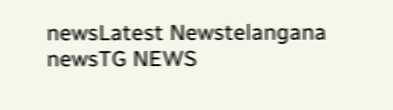newsLatest Newstelangana newsTG NEWS